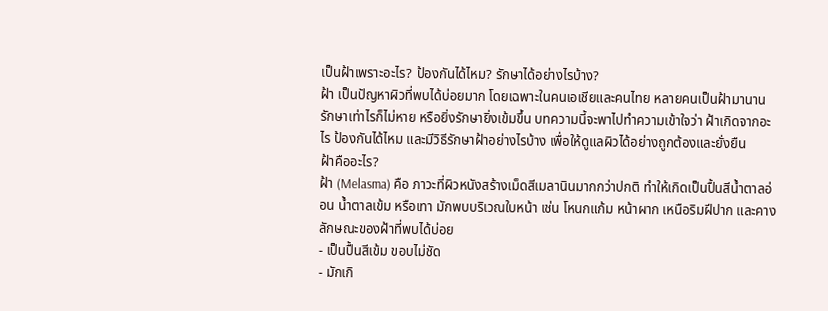เป็นฝ้าเพราะอะไร? ป้องกันได้ไหม? รักษาได้อย่างไรบ้าง?
ฝ้า เป็นปัญหาผิวที่พบได้บ่อยมาก โดยเฉพาะในคนเอเชียและคนไทย หลายคนเป็นฝ้ามานาน รักษาเท่าไรก็ไม่หาย หรือยิ่งรักษายิ่งเข้มขึ้น บทความนี้จะพาไปทำความเข้าใจว่า ฝ้าเกิดจากอะไร ป้องกันได้ไหม และมีวิธีรักษาฝ้าอย่างไรบ้าง เพื่อให้ดูแลผิวได้อย่างถูกต้องและยั่งยืน
ฝ้าคืออะไร?
ฝ้า (Melasma) คือ ภาวะที่ผิวหนังสร้างเม็ดสีเมลานินมากกว่าปกติ ทำให้เกิดเป็นปื้นสีน้ำตาลอ่อน น้ำตาลเข้ม หรือเทา มักพบบริเวณใบหน้า เช่น โหนกแก้ม หน้าผาก เหนือริมฝีปาก และคาง
ลักษณะของฝ้าที่พบได้บ่อย
- เป็นปื้นสีเข้ม ขอบไม่ชัด
- มักเกิ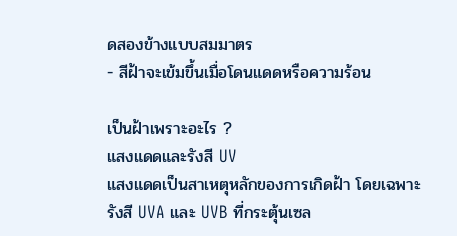ดสองข้างแบบสมมาตร
- สีฝ้าจะเข้มขึ้นเมื่อโดนแดดหรือความร้อน

เป็นฝ้าเพราะอะไร ?
แสงแดดและรังสี UV
แสงแดดเป็นสาเหตุหลักของการเกิดฝ้า โดยเฉพาะรังสี UVA และ UVB ที่กระตุ้นเซล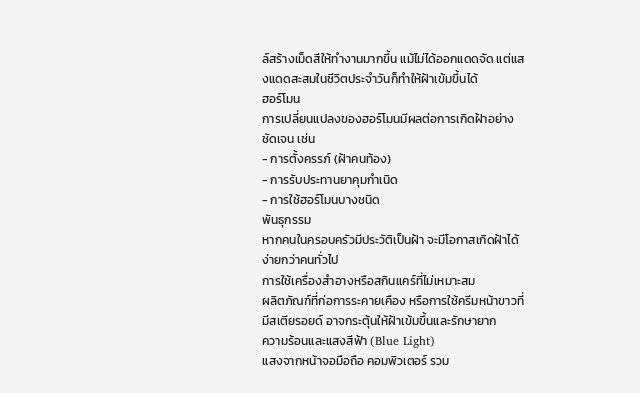ล์สร้างเม็ดสีให้ทำงานมากขึ้น แม้ไม่ได้ออกแดดจัด แต่แสงแดดสะสมในชีวิตประจำวันก็ทำให้ฝ้าเข้มขึ้นได้
ฮอร์โมน
การเปลี่ยนแปลงของฮอร์โมนมีผลต่อการเกิดฝ้าอย่างชัดเจน เช่น
- การตั้งครรภ์ (ฝ้าคนท้อง)
- การรับประทานยาคุมกำเนิด
- การใช้ฮอร์โมนบางชนิด
พันธุกรรม
หากคนในครอบครัวมีประวัติเป็นฝ้า จะมีโอกาสเกิดฝ้าได้ง่ายกว่าคนทั่วไป
การใช้เครื่องสำอางหรือสกินแคร์ที่ไม่เหมาะสม
ผลิตภัณฑ์ที่ก่อการระคายเคือง หรือการใช้ครีมหน้าขาวที่มีสเตียรอยด์ อาจกระตุ้นให้ฝ้าเข้มขึ้นและรักษายาก
ความร้อนและแสงสีฟ้า (Blue Light)
แสงจากหน้าจอมือถือ คอมพิวเตอร์ รวม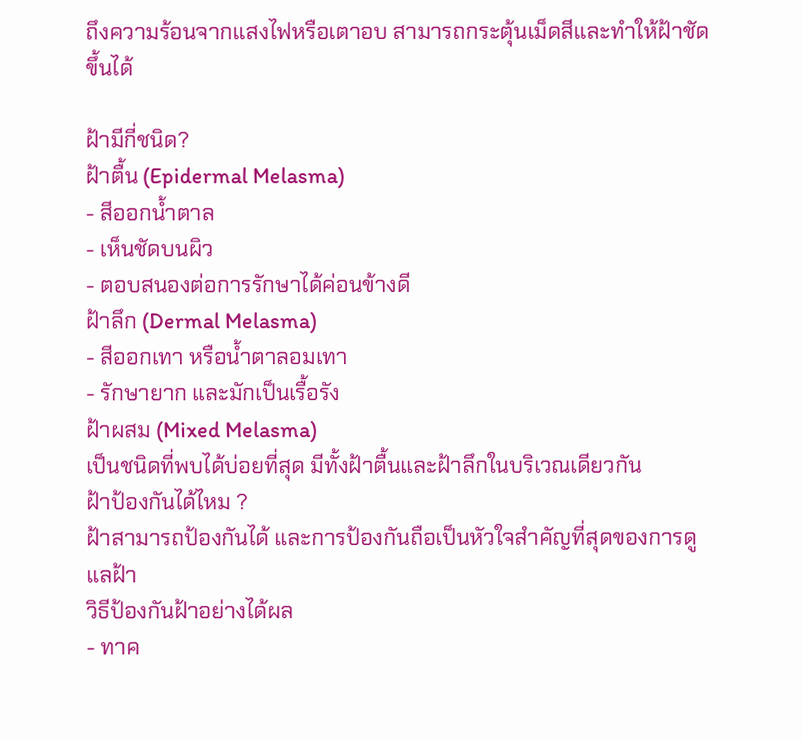ถึงความร้อนจากแสงไฟหรือเตาอบ สามารถกระตุ้นเม็ดสีและทำให้ฝ้าชัดขึ้นได้

ฝ้ามีกี่ชนิด?
ฝ้าตื้น (Epidermal Melasma)
- สีออกน้ำตาล
- เห็นชัดบนผิว
- ตอบสนองต่อการรักษาได้ค่อนข้างดี
ฝ้าลึก (Dermal Melasma)
- สีออกเทา หรือน้ำตาลอมเทา
- รักษายาก และมักเป็นเรื้อรัง
ฝ้าผสม (Mixed Melasma)
เป็นชนิดที่พบได้บ่อยที่สุด มีทั้งฝ้าตื้นและฝ้าลึกในบริเวณเดียวกัน
ฝ้าป้องกันได้ไหม ?
ฝ้าสามารถป้องกันได้ และการป้องกันถือเป็นหัวใจสำคัญที่สุดของการดูแลฝ้า
วิธีป้องกันฝ้าอย่างได้ผล
- ทาค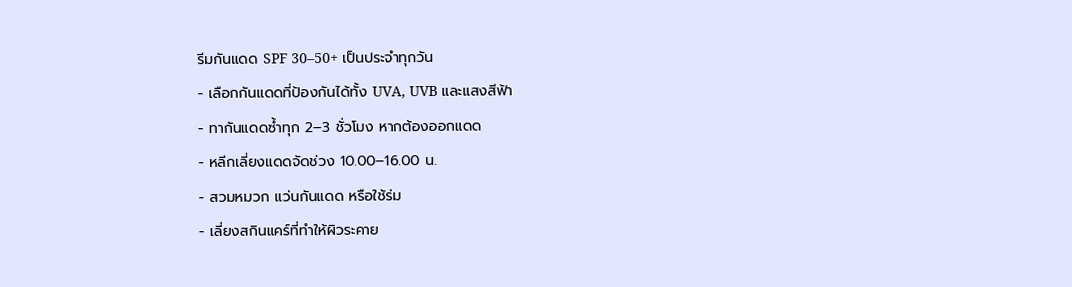รีมกันแดด SPF 30–50+ เป็นประจำทุกวัน
- เลือกกันแดดที่ป้องกันได้ทั้ง UVA, UVB และแสงสีฟ้า
- ทากันแดดซ้ำทุก 2–3 ชั่วโมง หากต้องออกแดด
- หลีกเลี่ยงแดดจัดช่วง 10.00–16.00 น.
- สวมหมวก แว่นกันแดด หรือใช้ร่ม
- เลี่ยงสกินแคร์ที่ทำให้ผิวระคาย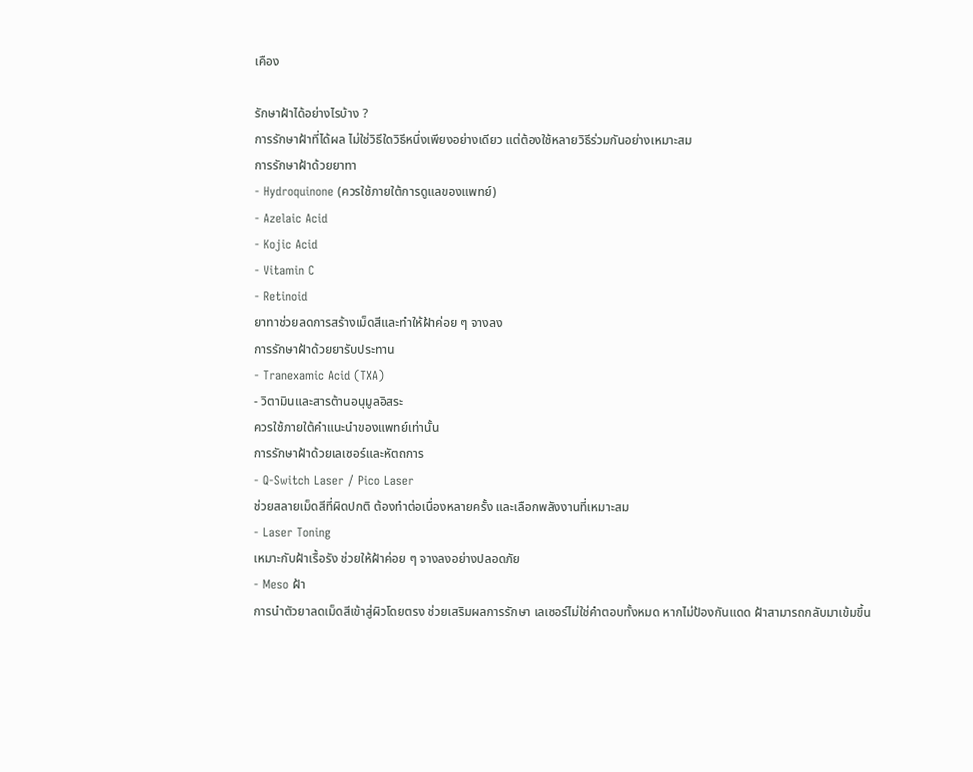เคือง

รักษาฝ้าได้อย่างไรบ้าง ?
การรักษาฝ้าที่ได้ผล ไม่ใช่วิธีใดวิธีหนึ่งเพียงอย่างเดียว แต่ต้องใช้หลายวิธีร่วมกันอย่างเหมาะสม
การรักษาฝ้าด้วยยาทา
- Hydroquinone (ควรใช้ภายใต้การดูแลของแพทย์)
- Azelaic Acid
- Kojic Acid
- Vitamin C
- Retinoid
ยาทาช่วยลดการสร้างเม็ดสีและทำให้ฝ้าค่อย ๆ จางลง
การรักษาฝ้าด้วยยารับประทาน
- Tranexamic Acid (TXA)
- วิตามินและสารต้านอนุมูลอิสระ
ควรใช้ภายใต้คำแนะนำของแพทย์เท่านั้น
การรักษาฝ้าด้วยเลเซอร์และหัตถการ
- Q-Switch Laser / Pico Laser
ช่วยสลายเม็ดสีที่ผิดปกติ ต้องทำต่อเนื่องหลายครั้ง และเลือกพลังงานที่เหมาะสม
- Laser Toning
เหมาะกับฝ้าเรื้อรัง ช่วยให้ฝ้าค่อย ๆ จางลงอย่างปลอดภัย
- Meso ฝ้า
การนำตัวยาลดเม็ดสีเข้าสู่ผิวโดยตรง ช่วยเสริมผลการรักษา เลเซอร์ไม่ใช่คำตอบทั้งหมด หากไม่ป้องกันแดด ฝ้าสามารถกลับมาเข้มขึ้น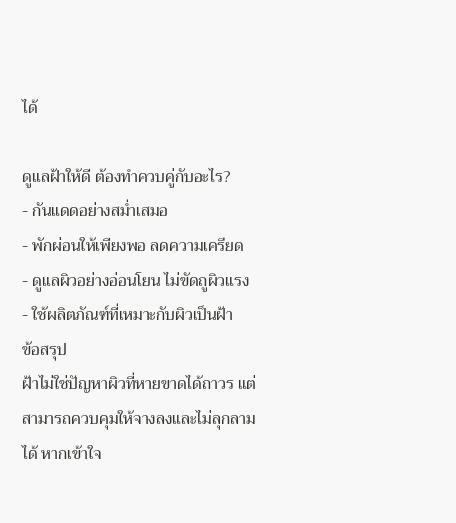ได้

ดูแลฝ้าให้ดี ต้องทำควบคู่กับอะไร?
- กันแดดอย่างสม่ำเสมอ
- พักผ่อนให้เพียงพอ ลดความเครียด
- ดูแลผิวอย่างอ่อนโยน ไม่ขัดถูผิวแรง
- ใช้ผลิตภัณฑ์ที่เหมาะกับผิวเป็นฝ้า
ข้อสรุป
ฝ้าไม่ใช่ปัญหาผิวที่หายขาดได้ถาวร แต่สามารถควบคุมให้จางลงและไม่ลุกลามได้ หากเข้าใจ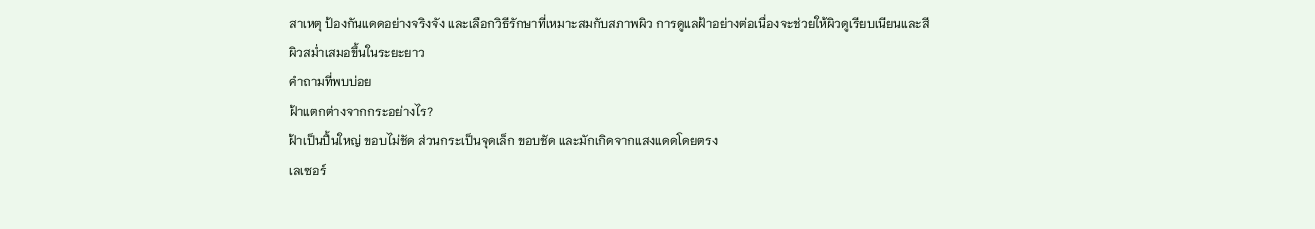สาเหตุ ป้องกันแดดอย่างจริงจัง และเลือกวิธีรักษาที่เหมาะสมกับสภาพผิว การดูแลฝ้าอย่างต่อเนื่องจะช่วยให้ผิวดูเรียบเนียนและสีผิวสม่ำเสมอขึ้นในระยะยาว
คำถามที่พบบ่อย
ฝ้าแตกต่างจากกระอย่างไร?
ฝ้าเป็นปื้นใหญ่ ขอบไม่ชัด ส่วนกระเป็นจุดเล็ก ขอบชัด และมักเกิดจากแสงแดดโดยตรง
เลเซอร์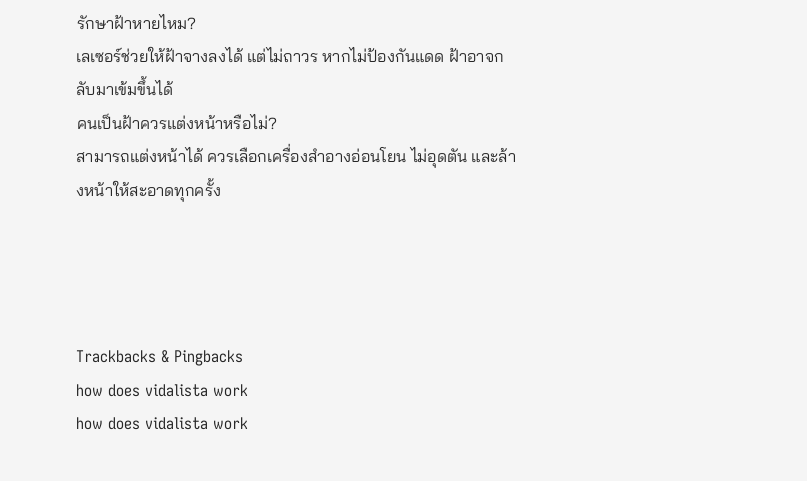รักษาฝ้าหายไหม?
เลเซอร์ช่วยให้ฝ้าจางลงได้ แต่ไม่ถาวร หากไม่ป้องกันแดด ฝ้าอาจกลับมาเข้มขึ้นได้
คนเป็นฝ้าควรแต่งหน้าหรือไม่?
สามารถแต่งหน้าได้ ควรเลือกเครื่องสำอางอ่อนโยน ไม่อุดตัน และล้างหน้าให้สะอาดทุกครั้ง




Trackbacks & Pingbacks
how does vidalista work
how does vidalista work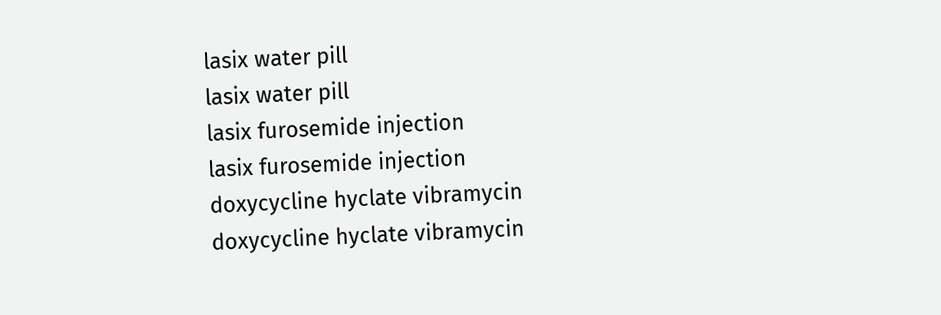lasix water pill
lasix water pill
lasix furosemide injection
lasix furosemide injection
doxycycline hyclate vibramycin
doxycycline hyclate vibramycin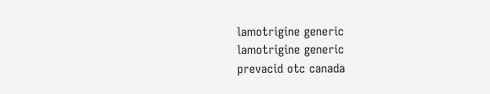lamotrigine generic
lamotrigine generic
prevacid otc canada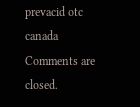prevacid otc canada
Comments are closed.